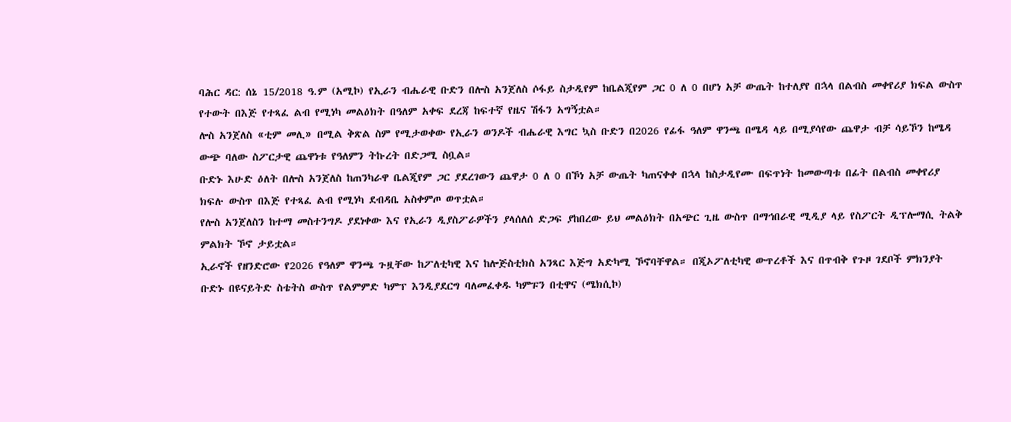ባሕር ዳር: ሰኔ 15/2018 ዓ.ም (አሚኮ) የኢራን ብሔራዊ ቡድን በሎስ አንጀለስ ሶፋይ ስታዲየም ከቤልጂየም ጋር 0 ለ 0 በሆነ አቻ ውጤት ከተለያየ በኋላ በልብስ መቀየሪያ ክፍል ውስጥ የተውት በእጅ የተጻፈ ልብ የሚነካ መልዕክት በዓለም አቀፍ ደረጃ ከፍተኛ የዜና ሽፋን አግኝቷል።
ሎስ አንጀለስ «ቲም መሊ» በሚል ቅጽል ስም የሚታወቀው የኢራን ወንዶች ብሔራዊ እግር ኳስ ቡድን በ2026 የፊፋ ዓለም ዋንጫ በሜዳ ላይ በሚያሳየው ጨዋታ ብቻ ሳይኾን ከሜዳ ውጭ ባለው ስፖርታዊ ጨዋነቱ የዓለምን ትኩረት በድጋሚ ስቧል።
ቡድኑ እሁድ ዕለት በሎስ አንጀለስ ከጠንካራዋ ቤልጂየም ጋር ያደረገውን ጨዋታ 0 ለ 0 በኾነ አቻ ውጤት ካጠናቀቀ በኋላ ከስታዲየሙ በፍጥነት ከመውጣቱ በፊት በልብስ መቀየሪያ ክፍሉ ውስጥ በእጅ የተጻፈ ልብ የሚነካ ደብዳቤ አስቀምጦ ወጥቷል።
የሎስ አንጀለስን ከተማ መስተንግዶ ያደነቀው እና የኢራን ዲያስፖራዎችን ያላሰለሰ ድጋፍ ያከበረው ይህ መልዕክት በአጭር ጊዜ ውስጥ በማኅበራዊ ሚዲያ ላይ የስፖርት ዲፕሎማሲ ትልቅ ምልክት ኾኖ ታይቷል።
ኢራኖች የዘንድሮው የ2026 የዓለም ዋንጫ ጉዟቸው ከፖለቲካዊ እና ከሎጅስቲክስ አንጻር እጅግ አድካሚ ኾኖባቸዋል። በጂኦፖለቲካዊ ውጥረቶች እና በጥብቅ የጉዞ ገደቦች ምክንያት ቡድኑ በዩናይትድ ስቴትስ ውስጥ የልምምድ ካምፕ እንዲያደርግ ባለመፈቀዱ ካምፑን በቲዋና (ሜክሲኮ)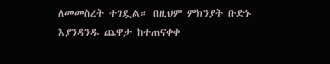ለመመስረት ተገዷል። በዚህም ምክንያት ቡድኑ እያንዳንዱ ጨዋታ ከተጠናቀቀ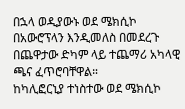በኋላ ወዲያውኑ ወደ ሜክሲኮ በአውሮፕላን እንዲመለስ በመደረጉ በጨዋታው ድካም ላይ ተጨማሪ አካላዊ ጫና ፈጥሮባቸዋል።
ከካሊፎርኒያ ተነስተው ወደ ሜክሲኮ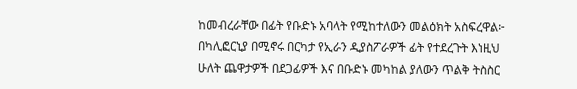ከመብረራቸው በፊት የቡድኑ አባላት የሚከተለውን መልዕክት አስፍረዋል፦
በካሊፎርኒያ በሚኖሩ በርካታ የኢራን ዲያስፖራዎች ፊት የተደረጉት እነዚህ ሁለት ጨዋታዎች በደጋፊዎች እና በቡድኑ መካከል ያለውን ጥልቅ ትስስር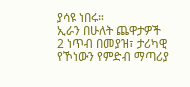ያሳዩ ነበሩ።
ኢራን በሁለት ጨዋታዎች 2 ነጥብ በመያዝ፣ ታሪካዊ የኾነውን የምድብ ማጣሪያ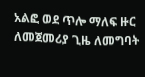አልፎ ወደ ጥሎ ማለፍ ዙር ለመጀመሪያ ጊዜ ለመግባት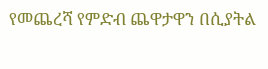የመጨረሻ የምድብ ጨዋታዋን በሲያትል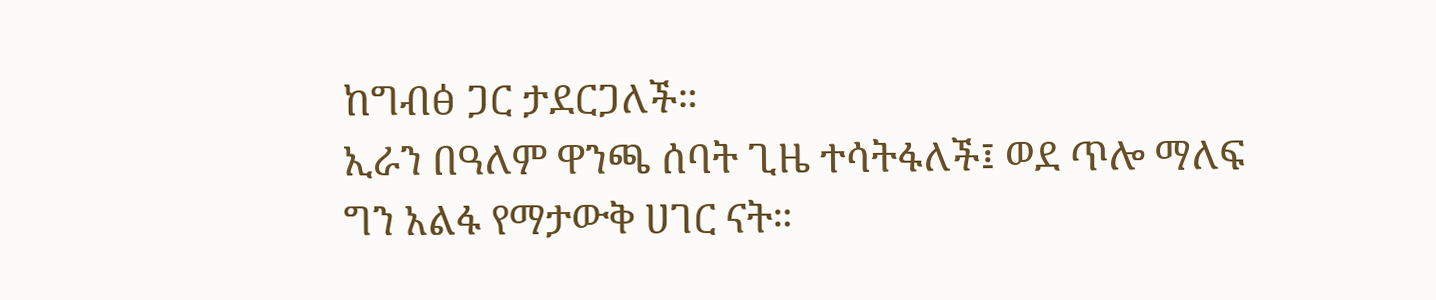ከግብፅ ጋር ታደርጋለች።
ኢራን በዓለም ዋንጫ ሰባት ጊዜ ተሳትፋለች፤ ወደ ጥሎ ማለፍ ግን አልፋ የማታውቅ ሀገር ናት።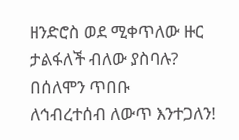ዘንድሮስ ወደ ሚቀጥለው ዙር ታልፋለች ብለው ያስባሉ?
በሰለሞን ጥበቡ
ለኅብረተሰብ ለውጥ እንተጋለን!